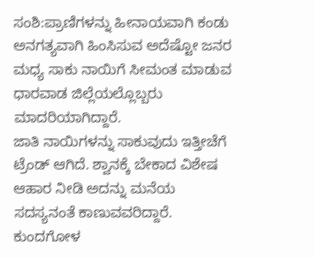ಸಂಶಿ:ಪ್ರಾಣಿಗಳನ್ನು ಹೀನಾಯವಾಗಿ ಕಂಡು ಅನಗತ್ಯವಾಗಿ ಹಿಂಸಿಸುವ ಅದೆಷ್ಟೋ ಜನರ ಮಧ್ಯ ಸಾಕು ನಾಯಿಗೆ ಸೀಮಂತ ಮಾಡುವ ಧಾರವಾಡ ಜಿಲ್ಲೆಯಲ್ಲೊಬ್ಬರು ಮಾದರಿಯಾಗಿದ್ದಾರೆ.
ಜಾತಿ ನಾಯಿಗಳನ್ನು ಸಾಕುವುದು ಇತ್ತೀಚೆಗೆ ಟ್ರೆಂಡ್ ಆಗಿದೆ. ಶ್ವಾನಕ್ಕೆ ಬೇಕಾದ ವಿಶೇಷ ಆಹಾರ ನೀಡಿ ಅದನ್ನು ಮನೆಯ ಸದಸ್ಯನಂತೆ ಕಾಣುವವರಿದ್ದಾರೆ. ಕುಂದಗೋಳ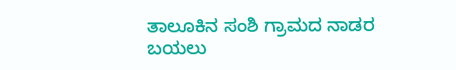ತಾಲೂಕಿನ ಸಂಶಿ ಗ್ರಾಮದ ನಾಡರ ಬಯಲು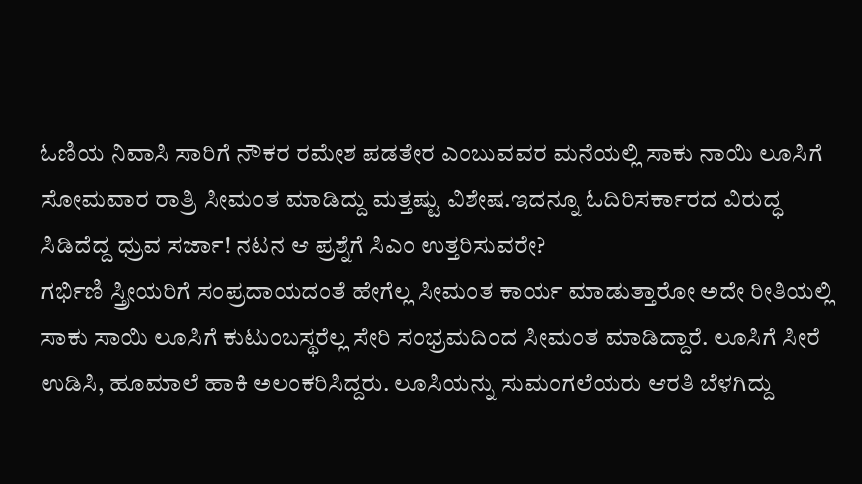ಓಣಿಯ ನಿವಾಸಿ ಸಾರಿಗೆ ನೌಕರ ರಮೇಶ ಪಡತೇರ ಎಂಬುವವರ ಮನೆಯಲ್ಲಿ ಸಾಕು ನಾಯಿ ಲೂಸಿಗೆ ಸೋಮವಾರ ರಾತ್ರಿ ಸೀಮಂತ ಮಾಡಿದ್ದು ಮತ್ತಷ್ಟು ವಿಶೇಷ.ಇದನ್ನೂ ಓದಿರಿಸರ್ಕಾರದ ವಿರುದ್ಧ ಸಿಡಿದೆದ್ದ ಧ್ರುವ ಸರ್ಜಾ! ನಟನ ಆ ಪ್ರಶ್ನೆಗೆ ಸಿಎಂ ಉತ್ತರಿಸುವರೇ?
ಗರ್ಭಿಣಿ ಸ್ತ್ರೀಯರಿಗೆ ಸಂಪ್ರದಾಯದಂತೆ ಹೇಗೆಲ್ಲ ಸೀಮಂತ ಕಾರ್ಯ ಮಾಡುತ್ತಾರೋ ಅದೇ ರೀತಿಯಲ್ಲಿ ಸಾಕು ಸಾಯಿ ಲೂಸಿಗೆ ಕುಟುಂಬಸ್ಥರೆಲ್ಲ ಸೇರಿ ಸಂಭ್ರಮದಿಂದ ಸೀಮಂತ ಮಾಡಿದ್ದಾರೆ. ಲೂಸಿಗೆ ಸೀರೆ ಉಡಿಸಿ, ಹೂಮಾಲೆ ಹಾಕಿ ಅಲಂಕರಿಸಿದ್ದರು. ಲೂಸಿಯನ್ನು ಸುಮಂಗಲೆಯರು ಆರತಿ ಬೆಳಗಿದ್ದು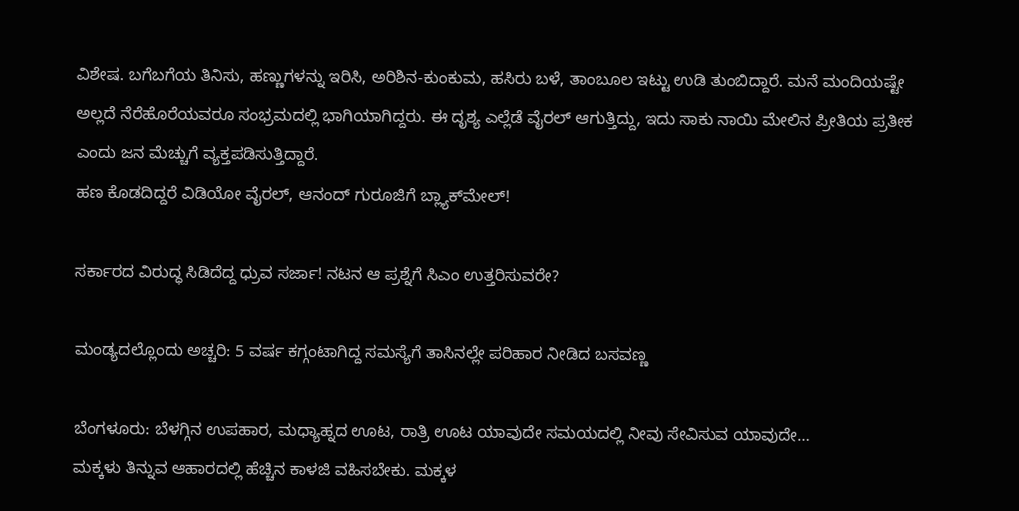ವಿಶೇಷ. ಬಗೆಬಗೆಯ ತಿನಿಸು, ಹಣ್ಣುಗಳನ್ನು ಇರಿಸಿ, ಅರಿಶಿನ-ಕುಂಕುಮ, ಹಸಿರು ಬಳೆ, ತಾಂಬೂಲ ಇಟ್ಟು ಉಡಿ ತುಂಬಿದ್ದಾರೆ. ಮನೆ ಮಂದಿಯಷ್ಟೇ ಅಲ್ಲದೆ ನೆರೆಹೊರೆಯವರೂ ಸಂಭ್ರಮದಲ್ಲಿ ಭಾಗಿಯಾಗಿದ್ದರು. ಈ ದೃಶ್ಯ ಎಲ್ಲೆಡೆ ವೈರಲ್ ಆಗುತ್ತಿದ್ದು, ಇದು ಸಾಕು ನಾಯಿ ಮೇಲಿನ ಪ್ರೀತಿಯ ಪ್ರತೀಕ ಎಂದು ಜನ ಮೆಚ್ಚುಗೆ ವ್ಯಕ್ತಪಡಿಸುತ್ತಿದ್ದಾರೆ.
ಹಣ ಕೊಡದಿದ್ದರೆ ವಿಡಿಯೋ ವೈರಲ್, ಆನಂದ್ ಗುರೂಜಿಗೆ ಬ್ಲ್ಯಾಕ್‌ಮೇಲ್!

ಸರ್ಕಾರದ ವಿರುದ್ಧ ಸಿಡಿದೆದ್ದ ಧ್ರುವ ಸರ್ಜಾ! ನಟನ ಆ ಪ್ರಶ್ನೆಗೆ ಸಿಎಂ ಉತ್ತರಿಸುವರೇ?

ಮಂಡ್ಯದಲ್ಲೊಂದು ಅಚ್ಚರಿ: 5 ವರ್ಷ ಕಗ್ಗಂಟಾಗಿದ್ದ ಸಮಸ್ಯೆಗೆ ತಾಸಿನಲ್ಲೇ ಪರಿಹಾರ ನೀಡಿದ ಬಸವಣ್ಣ

ಬೆಂಗಳೂರು: ಬೆಳಗ್ಗಿನ ಉಪಹಾರ, ಮಧ್ಯಾಹ್ನದ ಊಟ, ರಾತ್ರಿ ಊಟ ಯಾವುದೇ ಸಮಯದಲ್ಲಿ ನೀವು ಸೇವಿಸುವ ಯಾವುದೇ…
ಮಕ್ಕಳು ತಿನ್ನುವ ಆಹಾರದಲ್ಲಿ ಹೆಚ್ಚಿನ ಕಾಳಜಿ ವಹಿಸಬೇಕು. ಮಕ್ಕಳ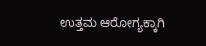ಉತ್ತಮ ಆರೋಗ್ಯಕ್ಕಾಗಿ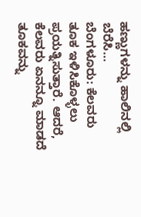ಹಣ್ಣುಗಳನ್ನು ಹಾಲಿನಲ್ಲಿ ಬೆರೆಸಿ…
ಬೆಂಗಳೂರು: ಕೆಲವರು ತೂಕ ಇಳಿಸಿಕೊಳ್ಳಲು ಪ್ರಯತ್ನಿಸುತ್ತಾರೆ. ಆದರೆ, ಕೆಲವರು ಏನನ್ನೂ ಮಾಡದೆ ತೂಕವನ್ನು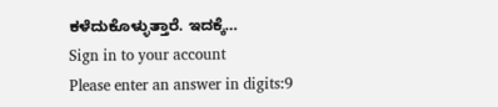ಕಳೆದುಕೊಳ್ಳುತ್ತಾರೆ. ಇದಕ್ಕೆ…
Sign in to your account
Please enter an answer in digits:9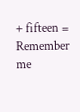+ fifteen =
Remember me